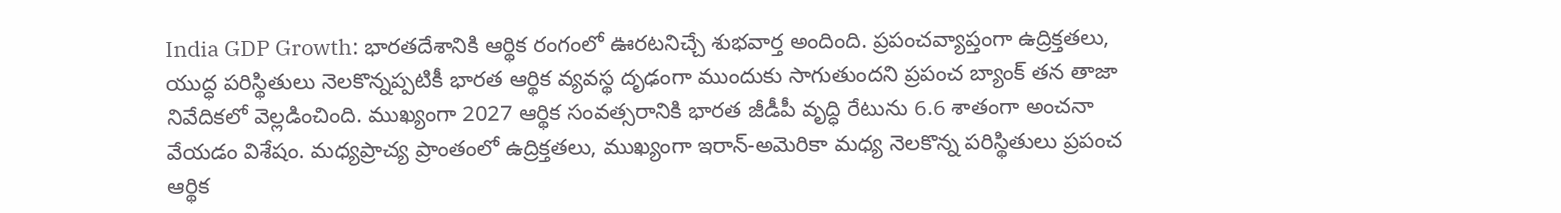India GDP Growth: భారతదేశానికి ఆర్థిక రంగంలో ఊరటనిచ్చే శుభవార్త అందింది. ప్రపంచవ్యాప్తంగా ఉద్రిక్తతలు, యుద్ధ పరిస్థితులు నెలకొన్నప్పటికీ భారత ఆర్థిక వ్యవస్థ దృఢంగా ముందుకు సాగుతుందని ప్రపంచ బ్యాంక్ తన తాజా నివేదికలో వెల్లడించింది. ముఖ్యంగా 2027 ఆర్థిక సంవత్సరానికి భారత జీడీపీ వృద్ధి రేటును 6.6 శాతంగా అంచనా వేయడం విశేషం. మధ్యప్రాచ్య ప్రాంతంలో ఉద్రిక్తతలు, ముఖ్యంగా ఇరాన్-అమెరికా మధ్య నెలకొన్న పరిస్థితులు ప్రపంచ ఆర్థిక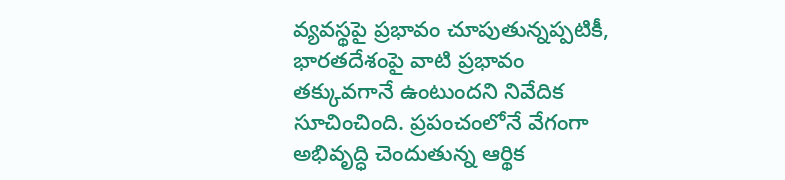వ్యవస్థపై ప్రభావం చూపుతున్నప్పటికీ, భారతదేశంపై వాటి ప్రభావం తక్కువగానే ఉంటుందని నివేదిక సూచించింది. ప్రపంచంలోనే వేగంగా అభివృద్ధి చెందుతున్న ఆర్థిక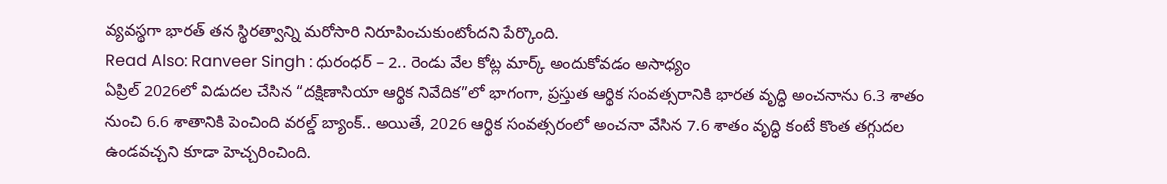వ్యవస్థగా భారత్ తన స్థిరత్వాన్ని మరోసారి నిరూపించుకుంటోందని పేర్కొంది.
Read Also: Ranveer Singh : ధురంధర్ – 2.. రెండు వేల కోట్ల మార్క్ అందుకోవడం అసాధ్యం
ఏప్రిల్ 2026లో విడుదల చేసిన “దక్షిణాసియా ఆర్థిక నివేదిక”లో భాగంగా, ప్రస్తుత ఆర్థిక సంవత్సరానికి భారత వృద్ధి అంచనాను 6.3 శాతం నుంచి 6.6 శాతానికి పెంచింది వరల్డ్ బ్యాంక్.. అయితే, 2026 ఆర్థిక సంవత్సరంలో అంచనా వేసిన 7.6 శాతం వృద్ధి కంటే కొంత తగ్గుదల ఉండవచ్చని కూడా హెచ్చరించింది.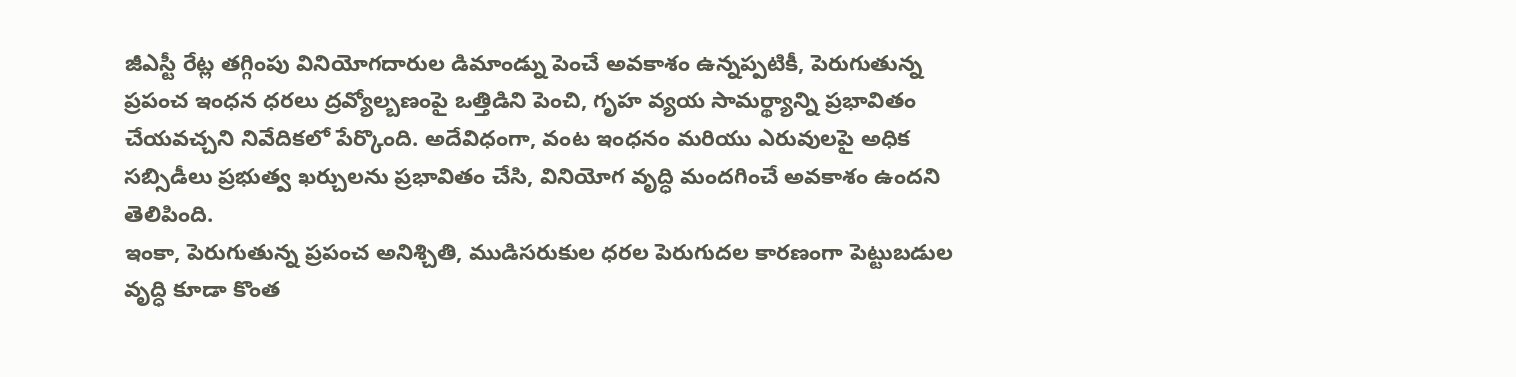జీఎస్టీ రేట్ల తగ్గింపు వినియోగదారుల డిమాండ్ను పెంచే అవకాశం ఉన్నప్పటికీ, పెరుగుతున్న ప్రపంచ ఇంధన ధరలు ద్రవ్యోల్బణంపై ఒత్తిడిని పెంచి, గృహ వ్యయ సామర్థ్యాన్ని ప్రభావితం చేయవచ్చని నివేదికలో పేర్కొంది. అదేవిధంగా, వంట ఇంధనం మరియు ఎరువులపై అధిక సబ్సిడీలు ప్రభుత్వ ఖర్చులను ప్రభావితం చేసి, వినియోగ వృద్ధి మందగించే అవకాశం ఉందని తెలిపింది.
ఇంకా, పెరుగుతున్న ప్రపంచ అనిశ్చితి, ముడిసరుకుల ధరల పెరుగుదల కారణంగా పెట్టుబడుల వృద్ధి కూడా కొంత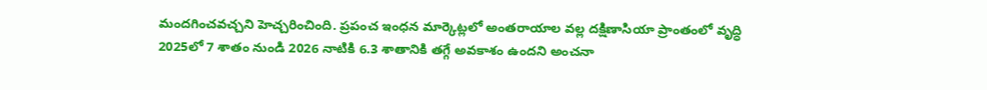మందగించవచ్చని హెచ్చరించింది. ప్రపంచ ఇంధన మార్కెట్లలో అంతరాయాల వల్ల దక్షిణాసియా ప్రాంతంలో వృద్ధి 2025లో 7 శాతం నుండి 2026 నాటికి 6.3 శాతానికి తగ్గే అవకాశం ఉందని అంచనా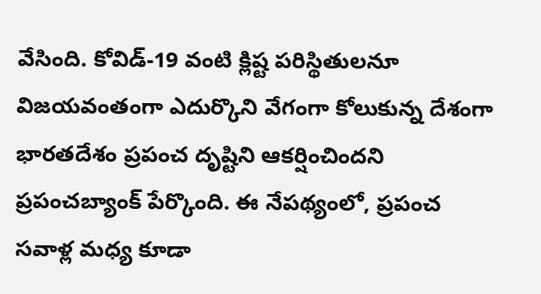వేసింది. కోవిడ్-19 వంటి క్లిష్ట పరిస్థితులనూ విజయవంతంగా ఎదుర్కొని వేగంగా కోలుకున్న దేశంగా భారతదేశం ప్రపంచ దృష్టిని ఆకర్షించిందని ప్రపంచబ్యాంక్ పేర్కొంది. ఈ నేపథ్యంలో, ప్రపంచ సవాళ్ల మధ్య కూడా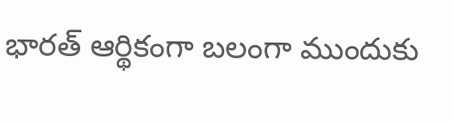భారత్ ఆర్థికంగా బలంగా ముందుకు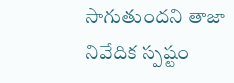సాగుతుందని తాజా నివేదిక స్పష్టం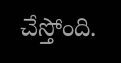చేస్తోంది.